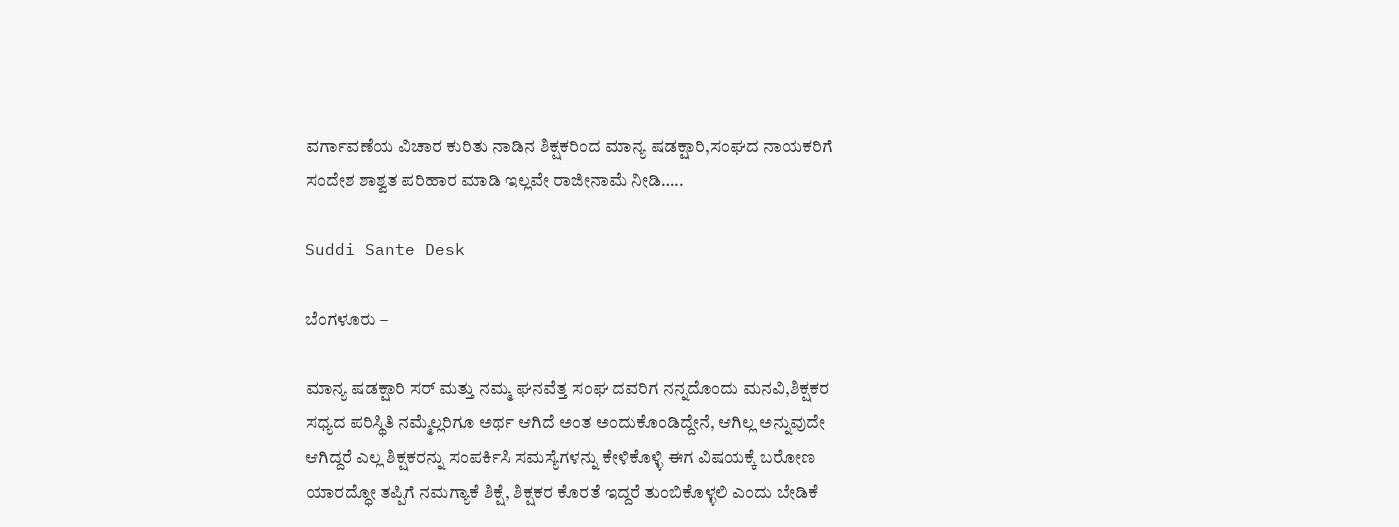ವರ್ಗಾವಣೆಯ ವಿಚಾರ ಕುರಿತು ನಾಡಿನ ಶಿಕ್ಷಕರಿಂದ ಮಾನ್ಯ ಷಡಕ್ಷಾರಿ,ಸಂಘದ ನಾಯಕರಿಗೆ ಸಂದೇಶ ಶಾಶ್ವತ ಪರಿಹಾರ ಮಾಡಿ ಇಲ್ಲವೇ ರಾಜೀನಾಮೆ ನೀಡಿ…..

Suddi Sante Desk

ಬೆಂಗಳೂರು –

ಮಾನ್ಯ ಷಡಕ್ಷಾರಿ ಸರ್ ಮತ್ತು ನಮ್ಮ ಘನವೆತ್ತ ಸಂಘ ದವರಿಗ ನನ್ನದೊಂದು ಮನವಿ,ಶಿಕ್ಷಕರ ಸಧ್ಯದ ಪರಿಸ್ಥಿತಿ ನಮ್ಮೆಲ್ಲರಿಗೂ ಅರ್ಥ ಆಗಿದೆ ಅಂತ ಅಂದುಕೊಂಡಿದ್ದೇನೆ, ಆಗಿಲ್ಲ ಅನ್ನುವುದೇ ಆಗಿದ್ದರೆ ಎಲ್ಲ ಶಿಕ್ಷಕರನ್ನು ಸಂಪರ್ಕಿಸಿ ಸಮಸ್ಯೆಗಳನ್ನು ಕೇಳಿಕೊಳ್ಳಿ ಈಗ ವಿಷಯಕ್ಕೆ ಬರೋಣ ಯಾರದ್ಧೋ ತಪ್ಪಿಗೆ ನಮಗ್ಯಾಕೆ ಶಿಕ್ಷೆ, ಶಿಕ್ಷಕರ ಕೊರತೆ ಇದ್ದರೆ ತುಂಬಿಕೊಳ್ಳಲಿ ಎಂದು ಬೇಡಿಕೆ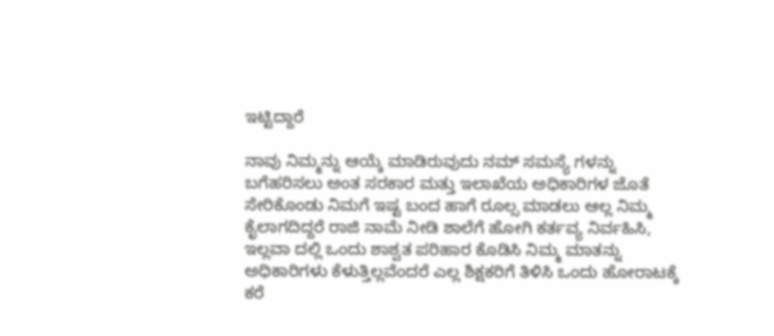ಇಟ್ಟಿದ್ದಾರೆ

ನಾವು ನಿಮ್ಮನ್ನು ಆಯ್ಕೆ ಮಾಡಿರುವುದು ನಮ್ ಸಮಸ್ಯೆ ಗಳನ್ನು ಬಗೆಹರಿಸಲು ಅಂತ ಸರಕಾರ ಮತ್ತು ಇಲಾಖೆಯ ಅಧಿಕಾರಿಗಳ ಜೊತೆ ಸೇರಿಕೊಂಡು ನಿಮಗೆ ಇಷ್ಟ ಬಂದ ಹಾಗೆ ರೂಲ್ಸ ಮಾಡಲು ಆಲ್ಲ ನಿಮ್ಮ ಕೈಲಾಗದಿದ್ದರೆ ರಾಜಿ ನಾಮೆ ನೀಡಿ ಶಾಲೆಗೆ ಹೋಗಿ ಕರ್ತವ್ಯ ನಿರ್ವಹಿಸಿ, ಇಲ್ಲವಾ ದಲ್ಲಿ ಒಂದು ಶಾಶ್ವತ ಪರಿಹಾರ ಕೊಡಿಸಿ ನಿಮ್ಮ ಮಾತನ್ನು ಅಧಿಕಾರಿಗಳು ಕೆಳುತ್ತಿಲ್ಲವೆಂದರೆ ಎಲ್ಲ ಶಿಕ್ಷಕರಿಗೆ ತಿಳಿಸಿ ಒಂದು ಹೋರಾಟಕ್ಕೆ ಕರೆ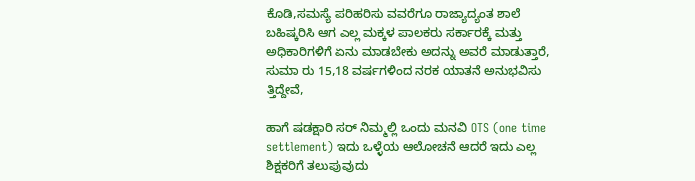ಕೊಡಿ,ಸಮಸ್ಯೆ ಪರಿಹರಿಸು ವವರೆಗೂ ರಾಜ್ಯಾದ್ಯಂತ ಶಾಲೆ ಬಹಿಷ್ಕರಿಸಿ ಆಗ ಎಲ್ಲ ಮಕ್ಕಳ ಪಾಲಕರು ಸರ್ಕಾರಕ್ಕೆ ಮತ್ತು ಅಧಿಕಾರಿಗಳಿಗೆ ಏನು ಮಾಡಬೇಕು ಅದನ್ನು ಅವರೆ ಮಾಡುತ್ತಾರೆ, ಸುಮಾ ರು 15,18 ವರ್ಷಗಳಿಂದ ನರಕ ಯಾತನೆ ಅನುಭವಿಸು ತ್ತಿದ್ದೇವೆ,

ಹಾಗೆ ಷಡಕ್ಷಾರಿ ಸರ್ ನಿಮ್ಮಲ್ಲಿ ಒಂದು ಮನವಿ OTS (one time settlement) ಇದು ಒಳ್ಳೆಯ ಆಲೋಚನೆ ಆದರೆ ಇದು ಎಲ್ಲ ಶಿಕ್ಷಕರಿಗೆ ತಲುಪುವುದು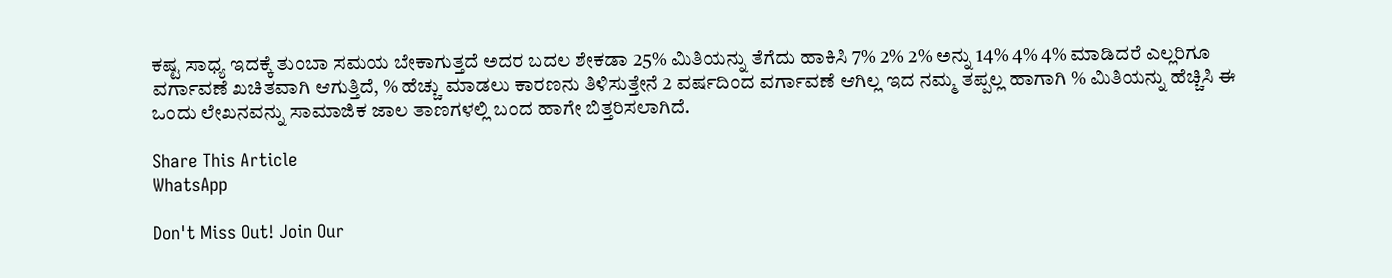ಕಷ್ಟ ಸಾಧ್ಯ ಇದಕ್ಕೆ ತುಂಬಾ ಸಮಯ ಬೇಕಾಗುತ್ತದೆ ಅದರ ಬದಲ ಶೇಕಡಾ 25% ಮಿತಿಯನ್ನು ತೆಗೆದು ಹಾಕಿಸಿ 7% 2% 2% ಅನ್ನು 14% 4% 4% ಮಾಡಿದರೆ ಎಲ್ಲರಿಗೂ ವರ್ಗಾವಣೆ ಖಚಿತವಾಗಿ ಆಗುತ್ತಿದೆ, % ಹೆಚ್ಚು ಮಾಡಲು ಕಾರಣನು ತಿಳಿಸುತ್ತೇನೆ 2 ವರ್ಷದಿಂದ ವರ್ಗಾವಣೆ ಆಗಿಲ್ಲ ಇದ ನಮ್ಮ ತಪ್ಪಲ್ಲ ಹಾಗಾಗಿ % ಮಿತಿಯನ್ನು ಹೆಚ್ಚಿಸಿ ಈ ಒಂದು ಲೇಖನವನ್ನು ಸಾಮಾಜಿಕ ಜಾಲ ತಾಣಗಳಲ್ಲಿ ಬಂದ ಹಾಗೇ ಬಿತ್ತರಿಸಲಾಗಿದೆ.

Share This Article
WhatsApp

Don't Miss Out! Join Our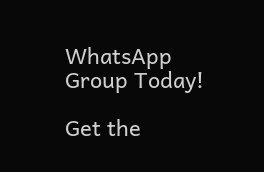WhatsApp Group Today!

Get the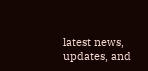latest news, updates, and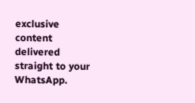exclusive content delivered straight to your WhatsApp.